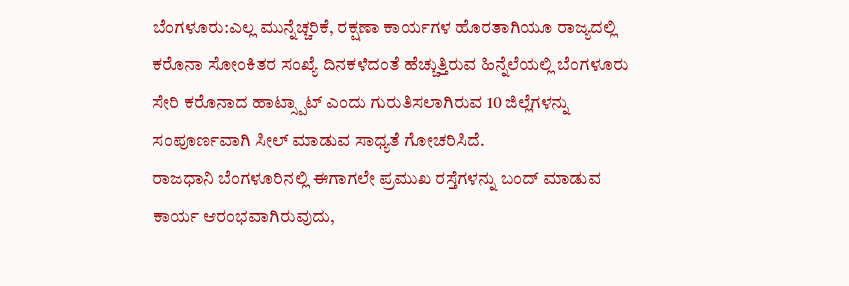ಬೆಂಗಳೂರು:ಎಲ್ಲ ಮುನ್ನೆಚ್ಚರಿಕೆ, ರಕ್ಷಣಾ ಕಾರ್ಯಗಳ ಹೊರತಾಗಿಯೂ ರಾಜ್ಯದಲ್ಲಿ ಕರೊನಾ ಸೋಂಕಿತರ ಸಂಖ್ಯೆ ದಿನಕಳೆದಂತೆ ಹೆಚ್ಚುತ್ತಿರುವ ಹಿನ್ನೆಲೆಯಲ್ಲಿ ಬೆಂಗಳೂರು ಸೇರಿ ಕರೊನಾದ ಹಾಟ್ಸ್ಪಾಟ್ ಎಂದು ಗುರುತಿಸಲಾಗಿರುವ 10 ಜಿಲ್ಲೆಗಳನ್ನು ಸಂಪೂರ್ಣವಾಗಿ ಸೀಲ್ ಮಾಡುವ ಸಾಧ್ಯತೆ ಗೋಚರಿಸಿದೆ.
ರಾಜಧಾನಿ ಬೆಂಗಳೂರಿನಲ್ಲಿ ಈಗಾಗಲೇ ಪ್ರಮುಖ ರಸ್ತೆಗಳನ್ನು ಬಂದ್ ಮಾಡುವ ಕಾರ್ಯ ಆರಂಭವಾಗಿರುವುದು,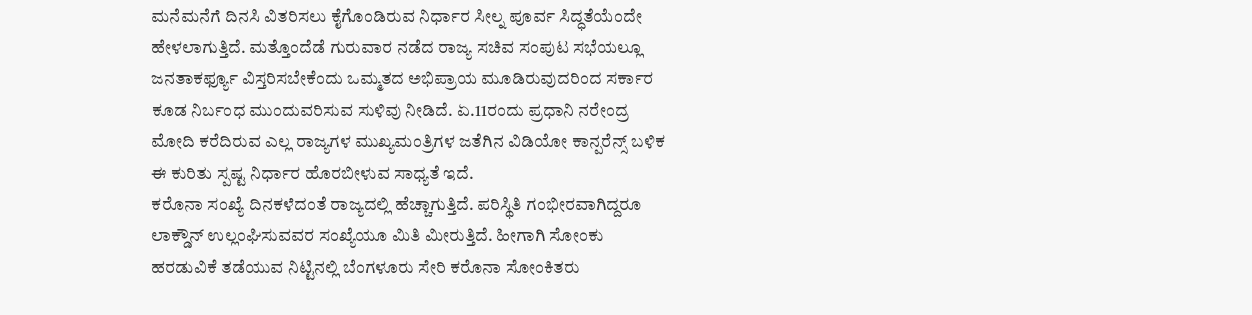ಮನೆಮನೆಗೆ ದಿನಸಿ ವಿತರಿಸಲು ಕೈಗೊಂಡಿರುವ ನಿರ್ಧಾರ ಸೀಲ್ನ ಪೂರ್ವ ಸಿದ್ಧತೆಯೆಂದೇ ಹೇಳಲಾಗುತ್ತಿದೆ. ಮತ್ತೊಂದೆಡೆ ಗುರುವಾರ ನಡೆದ ರಾಜ್ಯ ಸಚಿವ ಸಂಪುಟ ಸಭೆಯಲ್ಲೂ ಜನತಾಕರ್ಫ್ಯೂ ವಿಸ್ತರಿಸಬೇಕೆಂದು ಒಮ್ಮತದ ಅಭಿಪ್ರಾಯ ಮೂಡಿರುವುದರಿಂದ ಸರ್ಕಾರ ಕೂಡ ನಿರ್ಬಂಧ ಮುಂದುವರಿಸುವ ಸುಳಿವು ನೀಡಿದೆ. ಏ.11ರಂದು ಪ್ರಧಾನಿ ನರೇಂದ್ರ ಮೋದಿ ಕರೆದಿರುವ ಎಲ್ಲ ರಾಜ್ಯಗಳ ಮುಖ್ಯಮಂತ್ರಿಗಳ ಜತೆಗಿನ ವಿಡಿಯೋ ಕಾನ್ಪರೆನ್ಸ್ ಬಳಿಕ ಈ ಕುರಿತು ಸ್ಪಷ್ಟ ನಿರ್ಧಾರ ಹೊರಬೀಳುವ ಸಾಧ್ಯತೆ ಇದೆ.
ಕರೊನಾ ಸಂಖ್ಯೆ ದಿನಕಳೆದಂತೆ ರಾಜ್ಯದಲ್ಲಿ ಹೆಚ್ಚಾಗುತ್ತಿದೆ. ಪರಿಸ್ಥಿತಿ ಗಂಭೀರವಾಗಿದ್ದರೂ ಲಾಕ್ಡೌನ್ ಉಲ್ಲಂಘಿಸುವವರ ಸಂಖ್ಯೆಯೂ ಮಿತಿ ಮೀರುತ್ತಿದೆ. ಹೀಗಾಗಿ ಸೋಂಕು ಹರಡುವಿಕೆ ತಡೆಯುವ ನಿಟ್ಟಿನಲ್ಲಿ ಬೆಂಗಳೂರು ಸೇರಿ ಕರೊನಾ ಸೋಂಕಿತರು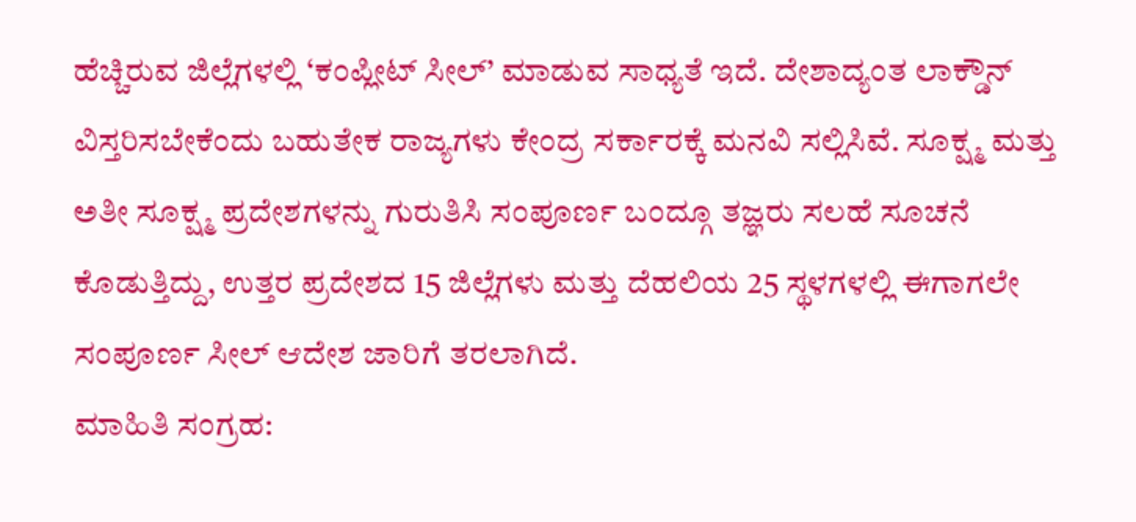ಹೆಚ್ಚಿರುವ ಜಿಲ್ಲೆಗಳಲ್ಲಿ ‘ಕಂಪ್ಲೀಟ್ ಸೀಲ್’ ಮಾಡುವ ಸಾಧ್ಯತೆ ಇದೆ. ದೇಶಾದ್ಯಂತ ಲಾಕ್ಡೌನ್ ವಿಸ್ತರಿಸಬೇಕೆಂದು ಬಹುತೇಕ ರಾಜ್ಯಗಳು ಕೇಂದ್ರ ಸರ್ಕಾರಕ್ಕೆ ಮನವಿ ಸಲ್ಲಿಸಿವೆ. ಸೂಕ್ಷ್ಮ ಮತ್ತು ಅತೀ ಸೂಕ್ಷ್ಮ ಪ್ರದೇಶಗಳನ್ನು ಗುರುತಿಸಿ ಸಂಪೂರ್ಣ ಬಂದ್ಗೂ ತಜ್ಞರು ಸಲಹೆ ಸೂಚನೆ ಕೊಡುತ್ತಿದ್ದು, ಉತ್ತರ ಪ್ರದೇಶದ 15 ಜಿಲ್ಲೆಗಳು ಮತ್ತು ದೆಹಲಿಯ 25 ಸ್ಥಳಗಳಲ್ಲಿ ಈಗಾಗಲೇ ಸಂಪೂರ್ಣ ಸೀಲ್ ಆದೇಶ ಜಾರಿಗೆ ತರಲಾಗಿದೆ.
ಮಾಹಿತಿ ಸಂಗ್ರಹ: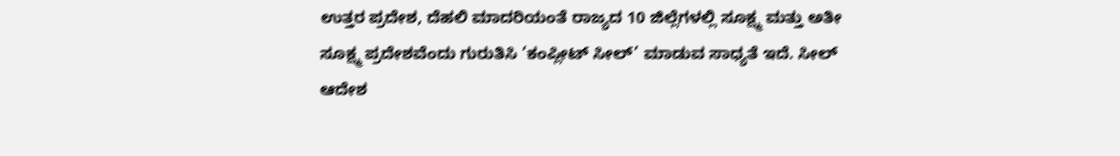ಉತ್ತರ ಪ್ರದೇಶ, ದೆಹಲಿ ಮಾದರಿಯಂತೆ ರಾಜ್ಯದ 10 ಜಿಲ್ಲೆಗಳಲ್ಲಿ ಸೂಕ್ಷ್ಮ ಮತ್ತು ಅತೀ ಸೂಕ್ಷ್ಮ ಪ್ರದೇಶವೆಂದು ಗುರುತಿಸಿ ‘ಕಂಪ್ಲೀಟ್ ಸೀಲ್’ ಮಾಡುವ ಸಾಧ್ಯತೆ ಇದೆ. ಸೀಲ್ ಆದೇಶ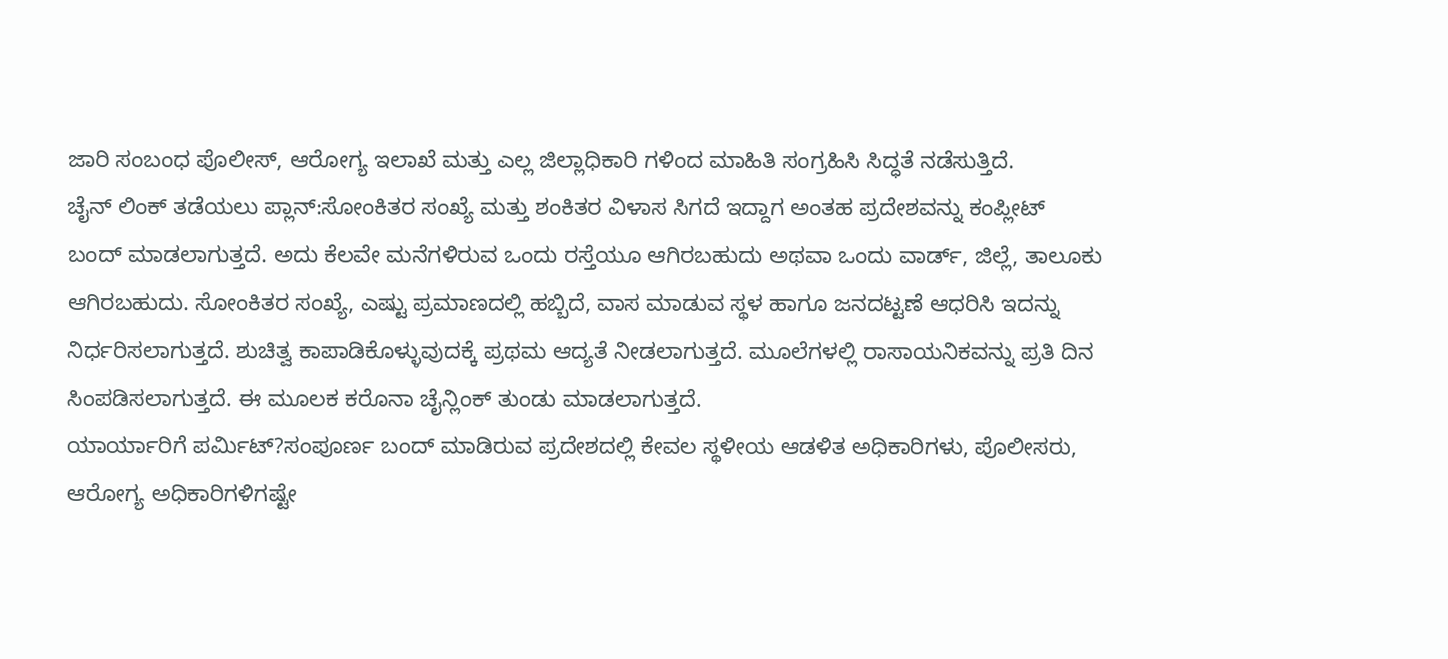ಜಾರಿ ಸಂಬಂಧ ಪೊಲೀಸ್, ಆರೋಗ್ಯ ಇಲಾಖೆ ಮತ್ತು ಎಲ್ಲ ಜಿಲ್ಲಾಧಿಕಾರಿ ಗಳಿಂದ ಮಾಹಿತಿ ಸಂಗ್ರಹಿಸಿ ಸಿದ್ಧತೆ ನಡೆಸುತ್ತಿದೆ.
ಚೈನ್ ಲಿಂಕ್ ತಡೆಯಲು ಪ್ಲಾನ್:ಸೋಂಕಿತರ ಸಂಖ್ಯೆ ಮತ್ತು ಶಂಕಿತರ ವಿಳಾಸ ಸಿಗದೆ ಇದ್ದಾಗ ಅಂತಹ ಪ್ರದೇಶವನ್ನು ಕಂಪ್ಲೀಟ್ ಬಂದ್ ಮಾಡಲಾಗುತ್ತದೆ. ಅದು ಕೆಲವೇ ಮನೆಗಳಿರುವ ಒಂದು ರಸ್ತೆಯೂ ಆಗಿರಬಹುದು ಅಥವಾ ಒಂದು ವಾರ್ಡ್, ಜಿಲ್ಲೆ, ತಾಲೂಕು ಆಗಿರಬಹುದು. ಸೋಂಕಿತರ ಸಂಖ್ಯೆ, ಎಷ್ಟು ಪ್ರಮಾಣದಲ್ಲಿ ಹಬ್ಬಿದೆ, ವಾಸ ಮಾಡುವ ಸ್ಥಳ ಹಾಗೂ ಜನದಟ್ಟಣೆ ಆಧರಿಸಿ ಇದನ್ನು ನಿರ್ಧರಿಸಲಾಗುತ್ತದೆ. ಶುಚಿತ್ವ ಕಾಪಾಡಿಕೊಳ್ಳುವುದಕ್ಕೆ ಪ್ರಥಮ ಆದ್ಯತೆ ನೀಡಲಾಗುತ್ತದೆ. ಮೂಲೆಗಳಲ್ಲಿ ರಾಸಾಯನಿಕವನ್ನು ಪ್ರತಿ ದಿನ ಸಿಂಪಡಿಸಲಾಗುತ್ತದೆ. ಈ ಮೂಲಕ ಕರೊನಾ ಚೈನ್ಲಿಂಕ್ ತುಂಡು ಮಾಡಲಾಗುತ್ತದೆ.
ಯಾರ್ಯಾರಿಗೆ ಪರ್ವಿುಟ್?ಸಂಪೂರ್ಣ ಬಂದ್ ಮಾಡಿರುವ ಪ್ರದೇಶದಲ್ಲಿ ಕೇವಲ ಸ್ಥಳೀಯ ಆಡಳಿತ ಅಧಿಕಾರಿಗಳು, ಪೊಲೀಸರು, ಆರೋಗ್ಯ ಅಧಿಕಾರಿಗಳಿಗಷ್ಟೇ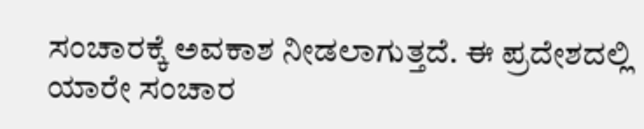ಸಂಚಾರಕ್ಕೆ ಅವಕಾಶ ನೀಡಲಾಗುತ್ತದೆ. ಈ ಪ್ರದೇಶದಲ್ಲಿ ಯಾರೇ ಸಂಚಾರ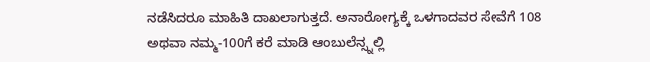ನಡೆಸಿದರೂ ಮಾಹಿತಿ ದಾಖಲಾಗುತ್ತದೆ. ಅನಾರೋಗ್ಯಕ್ಕೆ ಒಳಗಾದವರ ಸೇವೆಗೆ 108 ಅಥವಾ ನಮ್ಮ-100ಗೆ ಕರೆ ಮಾಡಿ ಆಂಬುಲೆನ್ಸ್ನಲ್ಲಿ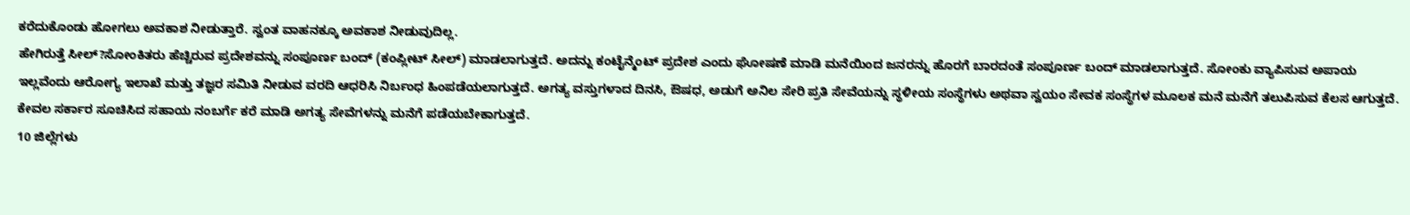ಕರೆದುಕೊಂಡು ಹೋಗಲು ಅವಕಾಶ ನೀಡುತ್ತಾರೆ. ಸ್ವಂತ ವಾಹನಕ್ಕೂ ಅವಕಾಶ ನೀಡುವುದಿಲ್ಲ.
ಹೇಗಿರುತ್ತೆ ಸೀಲ್?ಸೋಂಕಿತರು ಹೆಚ್ಚಿರುವ ಪ್ರದೇಶವನ್ನು ಸಂಪೂರ್ಣ ಬಂದ್ (ಕಂಪ್ಲೀಟ್ ಸೀಲ್) ಮಾಡಲಾಗುತ್ತದೆ. ಅದನ್ನು ಕಂಟೈನ್ಮೆಂಟ್ ಪ್ರದೇಶ ಎಂದು ಘೋಷಣೆ ಮಾಡಿ ಮನೆಯಿಂದ ಜನರನ್ನು ಹೊರಗೆ ಬಾರದಂತೆ ಸಂಪೂರ್ಣ ಬಂದ್ ಮಾಡಲಾಗುತ್ತದೆ. ಸೋಂಕು ವ್ಯಾಪಿಸುವ ಅಪಾಯ ಇಲ್ಲವೆಂದು ಆರೋಗ್ಯ ಇಲಾಖೆ ಮತ್ತು ತಜ್ಞರ ಸಮಿತಿ ನೀಡುವ ವರದಿ ಆಧರಿಸಿ ನಿರ್ಬಂಧ ಹಿಂಪಡೆಯಲಾಗುತ್ತದೆ. ಅಗತ್ಯ ವಸ್ತುಗಳಾದ ದಿನಸಿ, ಔಷಧ, ಅಡುಗೆ ಅನಿಲ ಸೇರಿ ಪ್ರತಿ ಸೇವೆಯನ್ನು ಸ್ಥಳೀಯ ಸಂಸ್ಥೆಗಳು ಅಥವಾ ಸ್ವಯಂ ಸೇವಕ ಸಂಸ್ಥೆಗಳ ಮೂಲಕ ಮನೆ ಮನೆಗೆ ತಲುಪಿಸುವ ಕೆಲಸ ಆಗುತ್ತದೆ. ಕೇವಲ ಸರ್ಕಾರ ಸೂಚಿಸಿದ ಸಹಾಯ ನಂಬರ್ಗೆ ಕರೆ ಮಾಡಿ ಅಗತ್ಯ ಸೇವೆಗಳನ್ನು ಮನೆಗೆ ಪಡೆಯಬೇಕಾಗುತ್ತದೆ.
10 ಜಿಲ್ಲೆಗಳು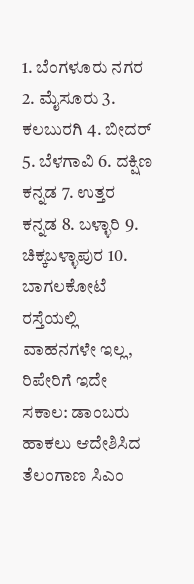1. ಬೆಂಗಳೂರು ನಗರ 2. ಮೈಸೂರು 3. ಕಲಬುರಗಿ 4. ಬೀದರ್ 5. ಬೆಳಗಾವಿ 6. ದಕ್ಷಿಣ ಕನ್ನಡ 7. ಉತ್ತರ ಕನ್ನಡ 8. ಬಳ್ಳಾರಿ 9. ಚಿಕ್ಕಬಳ್ಳಾಪುರ 10. ಬಾಗಲಕೋಟೆ
ರಸ್ತೆಯಲ್ಲಿ ವಾಹನಗಳೇ ಇಲ್ಲ, ರಿಪೇರಿಗೆ ಇದೇ ಸಕಾಲ: ಡಾಂಬರು ಹಾಕಲು ಆದೇಶಿಸಿದ ತೆಲಂಗಾಣ ಸಿಎಂ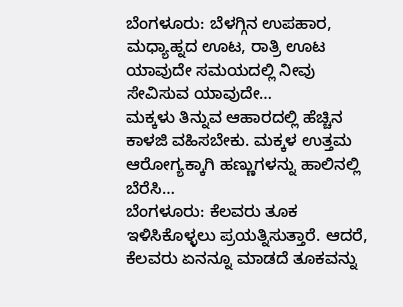ಬೆಂಗಳೂರು: ಬೆಳಗ್ಗಿನ ಉಪಹಾರ, ಮಧ್ಯಾಹ್ನದ ಊಟ, ರಾತ್ರಿ ಊಟ ಯಾವುದೇ ಸಮಯದಲ್ಲಿ ನೀವು ಸೇವಿಸುವ ಯಾವುದೇ…
ಮಕ್ಕಳು ತಿನ್ನುವ ಆಹಾರದಲ್ಲಿ ಹೆಚ್ಚಿನ ಕಾಳಜಿ ವಹಿಸಬೇಕು. ಮಕ್ಕಳ ಉತ್ತಮ ಆರೋಗ್ಯಕ್ಕಾಗಿ ಹಣ್ಣುಗಳನ್ನು ಹಾಲಿನಲ್ಲಿ ಬೆರೆಸಿ…
ಬೆಂಗಳೂರು: ಕೆಲವರು ತೂಕ ಇಳಿಸಿಕೊಳ್ಳಲು ಪ್ರಯತ್ನಿಸುತ್ತಾರೆ. ಆದರೆ, ಕೆಲವರು ಏನನ್ನೂ ಮಾಡದೆ ತೂಕವನ್ನು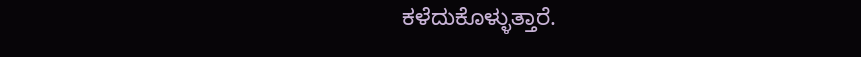ಕಳೆದುಕೊಳ್ಳುತ್ತಾರೆ.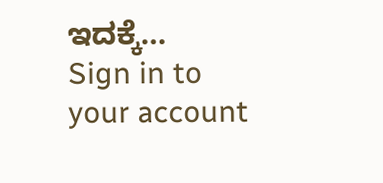ಇದಕ್ಕೆ…
Sign in to your account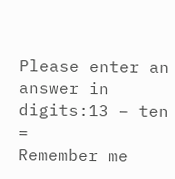Please enter an answer in digits:13 − ten =
Remember me